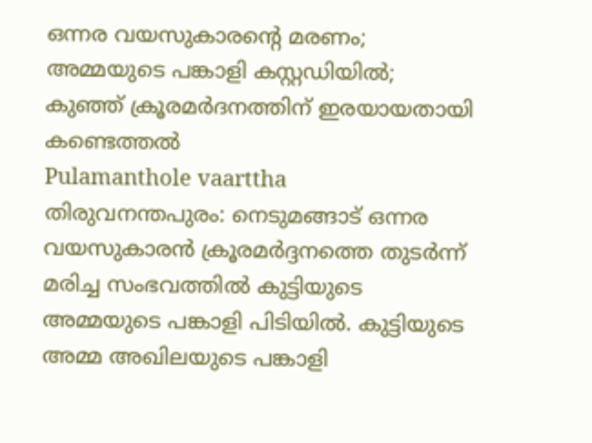ഒന്നര വയസുകാരന്റെ മരണം; അമ്മയുടെ പങ്കാളി കസ്റ്റഡിയിൽ; കുഞ്ഞ് ക്രൂരമർദനത്തിന് ഇരയായതായി കണ്ടെത്തൽ
Pulamanthole vaarttha
തിരുവനന്തപുരം: നെടുമങ്ങാട് ഒന്നര വയസുകാരൻ ക്രൂരമർദ്ദനത്തെ തുടർന്ന് മരിച്ച സംഭവത്തിൽ കുട്ടിയുടെ അമ്മയുടെ പങ്കാളി പിടിയിൽ. കുട്ടിയുടെ അമ്മ അഖിലയുടെ പങ്കാളി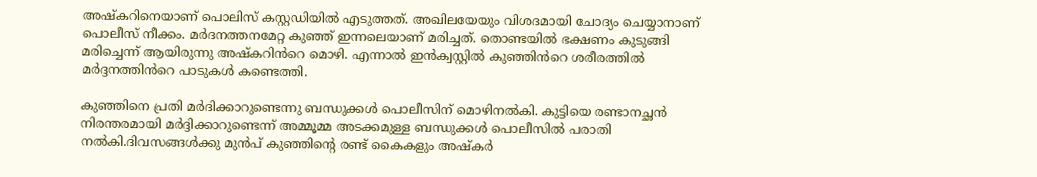അഷ്കറിനെയാണ് പൊലിസ് കസ്റ്റഡിയിൽ എടുത്തത്. അഖിലയേയും വിശദമായി ചോദ്യം ചെയ്യാനാണ് പൊലീസ് നീക്കം. മർദനത്തനമേറ്റ കുഞ്ഞ് ഇന്നലെയാണ് മരിച്ചത്. തൊണ്ടയിൽ ഭക്ഷണം കുടുങ്ങി മരിച്ചെന്ന് ആയിരുന്നു അഷ്കറിൻറെ മൊഴി. എന്നാൽ ഇൻക്വസ്റ്റിൽ കുഞ്ഞിൻറെ ശരീരത്തിൽ മർദ്ദനത്തിൻറെ പാടുകൾ കണ്ടെത്തി.

കുഞ്ഞിനെ പ്രതി മർദിക്കാറുണ്ടെന്നു ബന്ധുക്കൾ പൊലീസിന് മൊഴിനൽകി. കുട്ടിയെ രണ്ടാനച്ഛൻ നിരന്തരമായി മർദ്ദിക്കാറുണ്ടെന്ന് അമ്മൂമ്മ അടക്കമുള്ള ബന്ധുക്കൾ പൊലീസിൽ പരാതി നൽകി.ദിവസങ്ങൾക്കു മുൻപ് കുഞ്ഞിന്റെ രണ്ട് കൈകളും അഷ്കർ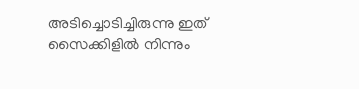അടിച്ചൊടിച്ചിരുന്നു ഇത് സൈക്കിളിൽ നിന്നും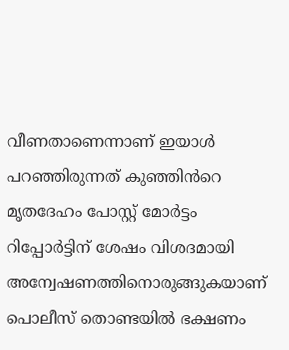വീണതാണെന്നാണ് ഇയാൾ പറഞ്ഞിരുന്നത് കുഞ്ഞിൻറെ മൃതദേഹം പോസ്റ്റ് മോർട്ടം റിപ്പോർട്ടിന് ശേഷം വിശദമായി അന്വേഷണത്തിനൊരുങ്ങുകയാണ് പൊലീസ് തൊണ്ടയിൽ ഭക്ഷണം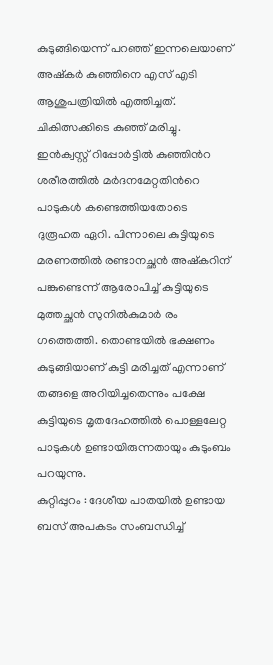കുടുങ്ങിയെന്ന് പറഞ്ഞ് ഇന്നലെയാണ് അഷ്കർ കുഞ്ഞിനെ എസ് എടി ആശുപത്രിയിൽ എത്തിച്ചത്. ചികിത്സക്കിടെ കുഞ്ഞ് മരിച്ചു. ഇൻക്വസ്റ്റ് റിപ്പോർട്ടിൽ കുഞ്ഞിൻറ ശരീരത്തിൽ മർദനമേറ്റതിൻറെ പാടുകൾ കണ്ടെത്തിയതോടെ ദുരൂഹത ഏറി. പിന്നാലെ കുട്ടിയുടെ മരണത്തിൽ രണ്ടാനച്ഛൻ അഷ്കറിന് പങ്കുണ്ടെന്ന് ആരോപിച്ച് കുട്ടിയുടെ മുത്തച്ഛൻ സുനിൽകുമാർ രം ഗത്തെത്തി. തൊണ്ടയിൽ ഭക്ഷണം കുടുങ്ങിയാണ് കുട്ടി മരിച്ചത് എന്നാണ് തങ്ങളെ അറിയിച്ചതെന്നും പക്ഷേ കുട്ടിയുടെ മൃതദേഹത്തിൽ പൊള്ളലേറ്റ പാടുകൾ ഉണ്ടായിരുന്നതായും കുടുംബം പറയുന്നു.
കുറ്റിപ്പുറം : ദേശീയ പാതയിൽ ഉണ്ടായ ബസ് അപകടം സംബന്ധിച്ച്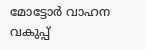മോട്ടോർ വാഹന വകുപ്പ്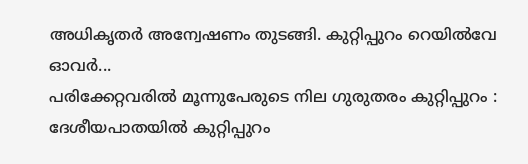അധികൃതർ അന്വേഷണം തുടങ്ങി. കുറ്റിപ്പുറം റെയിൽവേ ഓവർ...
പരിക്കേറ്റവരിൽ മൂന്നുപേരുടെ നില ഗുരുതരം കുറ്റിപ്പുറം : ദേശീയപാതയിൽ കുറ്റിപ്പുറം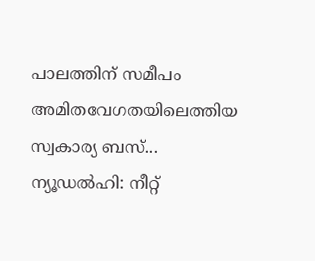പാലത്തിന് സമീപം അമിതവേഗതയിലെത്തിയ സ്വകാര്യ ബസ്...
ന്യൂഡൽഹി: നീറ്റ്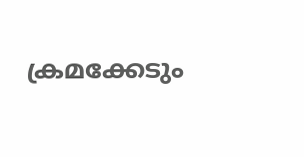ക്രമക്കേടും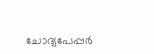ചോദ്യപേപ്പർ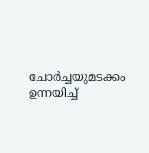ചോർച്ചയുമടക്കം ഉന്നയിച്ച്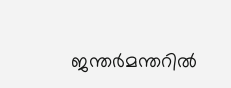ജന്തർമന്തറിൽ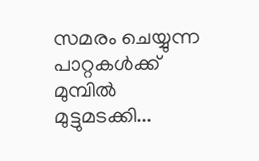സമരം ചെയ്യുന്ന പാറ്റകൾക്ക് മുമ്പിൽ മുട്ടുമടക്കി...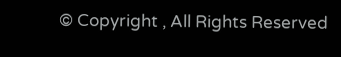© Copyright , All Rights Reserved